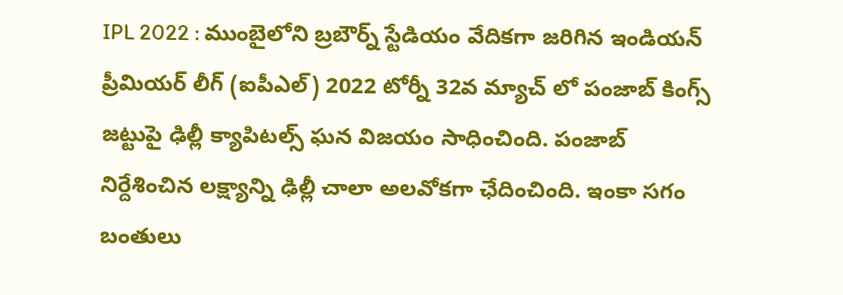IPL 2022 : ముంబైలోని బ్రబౌర్న్ స్టేడియం వేదికగా జరిగిన ఇండియన్ ప్రీమియర్ లీగ్ (ఐపీఎల్) 2022 టోర్నీ 32వ మ్యాచ్ లో పంజాబ్ కింగ్స్ జట్టుపై ఢిల్లీ క్యాపిటల్స్ ఘన విజయం సాధించింది. పంజాబ్ నిర్దేశించిన లక్ష్యాన్ని ఢిల్లీ చాలా అలవోకగా ఛేదించింది. ఇంకా సగం బంతులు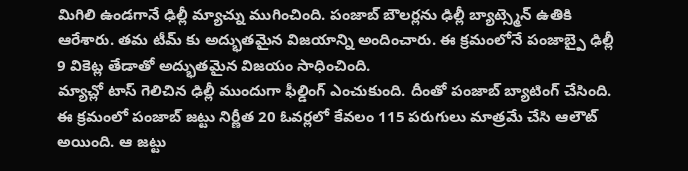మిగిలి ఉండగానే ఢిల్లీ మ్యాచ్ను ముగించింది. పంజాబ్ బౌలర్లను ఢిల్లీ బ్యాట్స్మెన్ ఉతికి ఆరేశారు. తమ టీమ్ కు అద్భుతమైన విజయాన్ని అందించారు. ఈ క్రమంలోనే పంజాబ్పై ఢిల్లీ 9 వికెట్ల తేడాతో అద్భుతమైన విజయం సాధించింది.
మ్యాచ్లో టాస్ గెలిచిన ఢిల్లీ ముందుగా ఫీల్డింగ్ ఎంచుకుంది. దీంతో పంజాబ్ బ్యాటింగ్ చేసింది. ఈ క్రమంలో పంజాబ్ జట్టు నిర్ణీత 20 ఓవర్లలో కేవలం 115 పరుగులు మాత్రమే చేసి ఆలౌట్ అయింది. ఆ జట్టు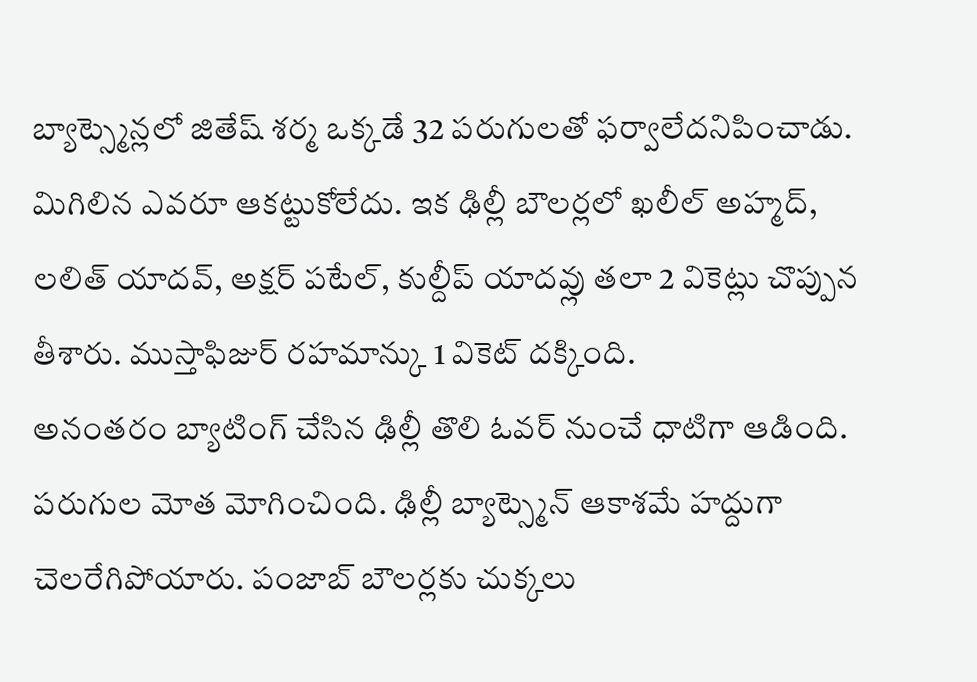బ్యాట్స్మెన్లలో జితేష్ శర్మ ఒక్కడే 32 పరుగులతో ఫర్వాలేదనిపించాడు. మిగిలిన ఎవరూ ఆకట్టుకోలేదు. ఇక ఢిల్లీ బౌలర్లలో ఖలీల్ అహ్మద్, లలిత్ యాదవ్, అక్షర్ పటేల్, కుల్దీప్ యాదవ్లు తలా 2 వికెట్లు చొప్పున తీశారు. ముస్తాఫిజుర్ రహమాన్కు 1 వికెట్ దక్కింది.
అనంతరం బ్యాటింగ్ చేసిన ఢిల్లీ తొలి ఓవర్ నుంచే ధాటిగా ఆడింది. పరుగుల మోత మోగించింది. ఢిల్లీ బ్యాట్స్మెన్ ఆకాశమే హద్దుగా చెలరేగిపోయారు. పంజాబ్ బౌలర్లకు చుక్కలు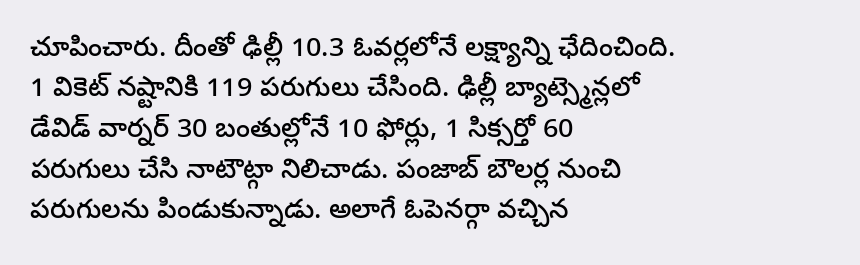చూపించారు. దీంతో ఢిల్లీ 10.3 ఓవర్లలోనే లక్ష్యాన్ని ఛేదించింది. 1 వికెట్ నష్టానికి 119 పరుగులు చేసింది. ఢిల్లీ బ్యాట్స్మెన్లలో డేవిడ్ వార్నర్ 30 బంతుల్లోనే 10 ఫోర్లు, 1 సిక్సర్తో 60 పరుగులు చేసి నాటౌట్గా నిలిచాడు. పంజాబ్ బౌలర్ల నుంచి పరుగులను పిండుకున్నాడు. అలాగే ఓపెనర్గా వచ్చిన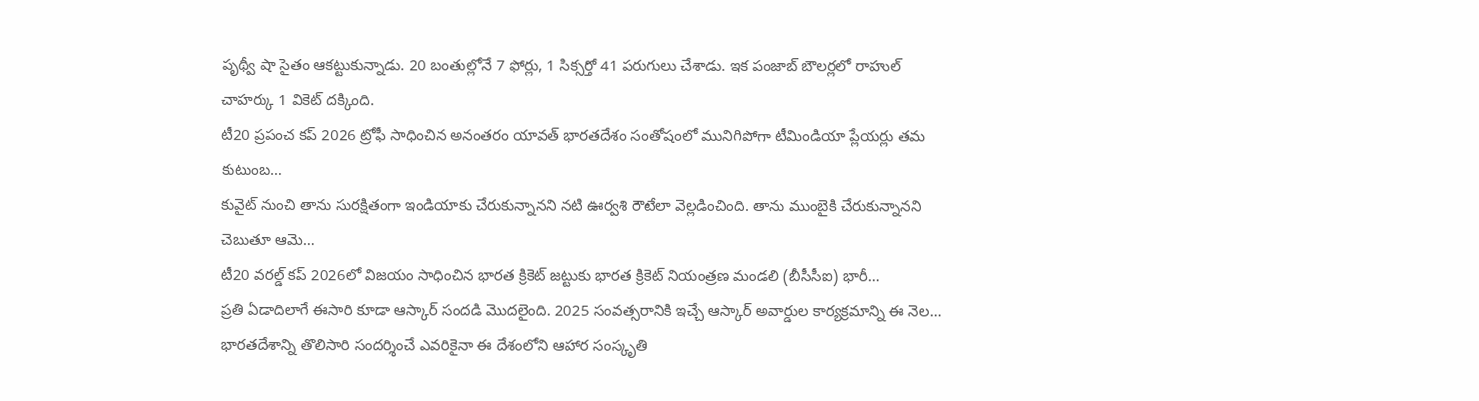పృథ్వీ షా సైతం ఆకట్టుకున్నాడు. 20 బంతుల్లోనే 7 ఫోర్లు, 1 సిక్సర్తో 41 పరుగులు చేశాడు. ఇక పంజాబ్ బౌలర్లలో రాహుల్ చాహర్కు 1 వికెట్ దక్కింది.
టీ20 ప్రపంచ కప్ 2026 ట్రోఫీ సాధించిన అనంతరం యావత్ భారతదేశం సంతోషంలో మునిగిపోగా టీమిండియా ప్లేయర్లు తమ కుటుంబ…
కువైట్ నుంచి తాను సురక్షితంగా ఇండియాకు చేరుకున్నానని నటి ఊర్వశి రౌటేలా వెల్లడించింది. తాను ముంబైకి చేరుకున్నానని చెబుతూ ఆమె…
టీ20 వరల్డ్ కప్ 2026లో విజయం సాధించిన భారత క్రికెట్ జట్టుకు భారత క్రికెట్ నియంత్రణ మండలి (బీసీసీఐ) భారీ…
ప్రతి ఏడాదిలాగే ఈసారి కూడా ఆస్కార్ సందడి మొదలైంది. 2025 సంవత్సరానికి ఇచ్చే ఆస్కార్ అవార్డుల కార్యక్రమాన్ని ఈ నెల…
భారతదేశాన్ని తొలిసారి సందర్శించే ఎవరికైనా ఈ దేశంలోని ఆహార సంస్కృతి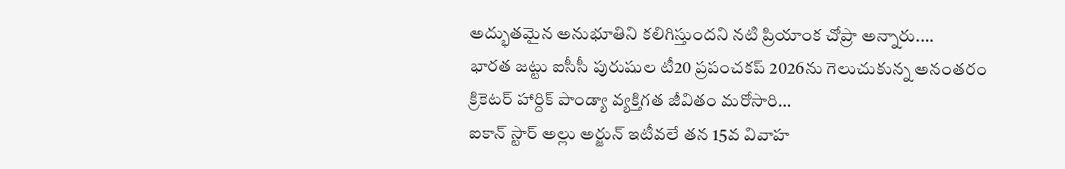అద్భుతమైన అనుభూతిని కలిగిస్తుందని నటి ప్రియాంక చోప్రా అన్నారు.…
భారత జట్టు ఐసీసీ పురుషుల టీ20 ప్రపంచకప్ 2026ను గెలుచుకున్న అనంతరం క్రికెటర్ హార్దిక్ పాండ్యా వ్యక్తిగత జీవితం మరోసారి…
ఐకాన్ స్టార్ అల్లు అర్జున్ ఇటీవలే తన 15వ వివాహ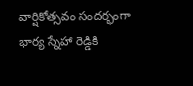వార్షికోత్సవం సందర్భంగా భార్య స్నేహా రెడ్డికి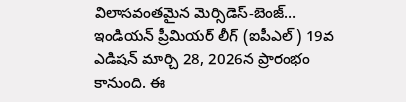విలాసవంతమైన మెర్సిడెస్-బెంజ్…
ఇండియన్ ప్రీమియర్ లీగ్ (ఐపీఎల్) 19వ ఎడిషన్ మార్చి 28, 2026న ప్రారంభం కానుంది. ఈ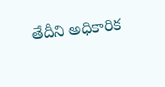తేదీని అధికారిక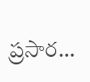ప్రసార…